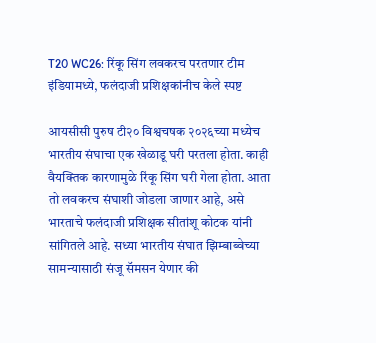T20 WC26: रिंकू सिंग लवकरच परतणार टीम इंडियामध्ये, फलंदाजी प्रशिक्षकांनीच केले स्पष्ट

आयसीसी पुरुष टी२० विश्वचषक २०२६च्या मध्येच भारतीय संघाचा एक खेळाडू घरी परतला होता. काही वैयक्तिक कारणामुळे रिंकू सिंग घरी गेला होता. आता तो लवकरच संघाशी जोडला जाणार आहे, असे भारताचे फलंदाजी प्रशिक्षक सीतांशू कोटक यांनी सांगितले आहे. सध्या भारतीय संघात झिम्बाब्वेच्या सामन्यासाठी संजू सॅमसन येणार की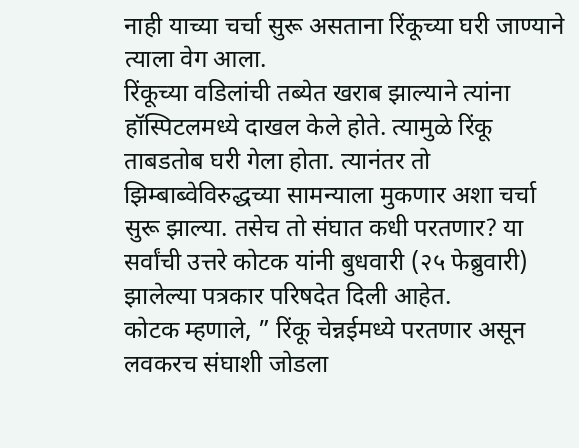नाही याच्या चर्चा सुरू असताना रिंकूच्या घरी जाण्याने त्याला वेग आला.
रिंकूच्या वडिलांची तब्येत खराब झाल्याने त्यांना हॉस्पिटलमध्ये दाखल केले होते. त्यामुळे रिंकू ताबडतोब घरी गेला होता. त्यानंतर तो झिम्बाब्वेविरुद्धच्या सामन्याला मुकणार अशा चर्चा सुरू झाल्या. तसेच तो संघात कधी परतणार? या सर्वांची उत्तरे कोटक यांनी बुधवारी (२५ फेब्रुवारी) झालेल्या पत्रकार परिषदेत दिली आहेत.
कोटक म्हणाले, ” रिंकू चेन्नईमध्ये परतणार असून लवकरच संघाशी जोडला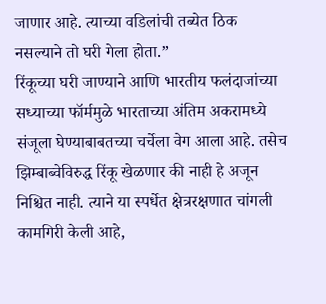जाणार आहे. त्याच्या वडिलांची तब्येत ठिक नसल्याने तो घरी गेला होता.”
रिंकूच्या घरी जाण्याने आणि भारतीय फलंदाजांच्या सध्याच्या फॉर्ममुळे भारताच्या अंतिम अकरामध्ये संजूला घेण्याबाबतच्या चर्चेला वेग आला आहे. तसेच झिम्बाब्वेविरुद्ध रिंकू खेळणार की नाही हे अजून निश्चित नाही. त्याने या स्पर्धेत क्षेत्ररक्षणात चांगली कामगिरी केली आहे,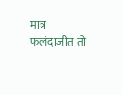मात्र फलंदाजीत तो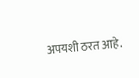अपयशी ठरत आहे.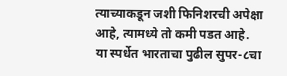त्याच्याकडून जशी फिनिशरची अपेक्षा आहे, त्यामध्ये तो कमी पडत आहे.
या स्पर्धेत भारताचा पुढील सुपर-८चा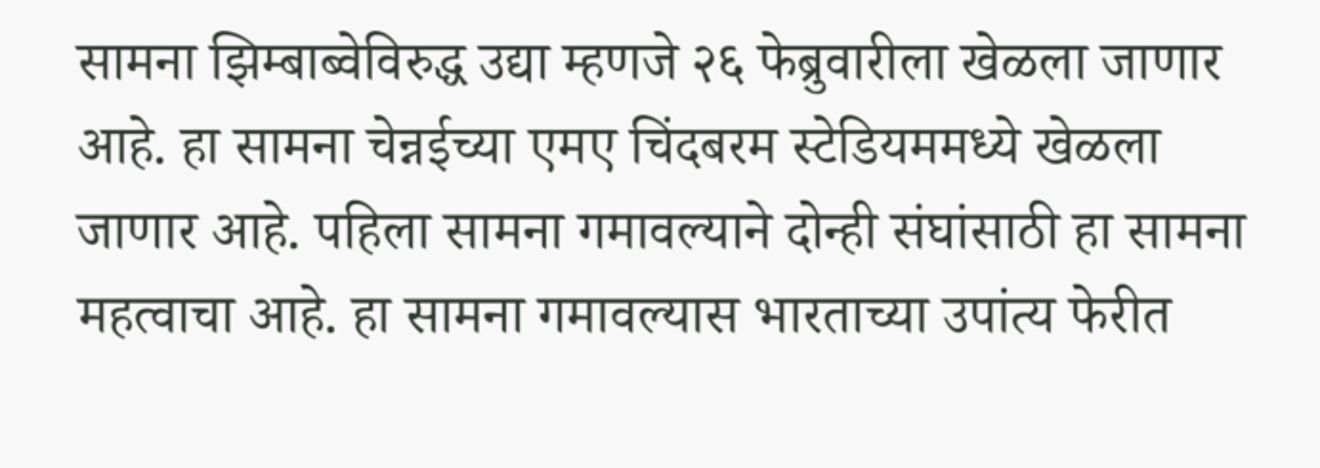सामना झिम्बाब्वेविरुद्ध उद्या म्हणजे २६ फेब्रुवारीला खेळला जाणार आहे. हा सामना चेन्नईच्या एमए चिंदबरम स्टेडियममध्ये खेळला जाणार आहे. पहिला सामना गमावल्याने दोन्ही संघांसाठी हा सामना महत्वाचा आहे. हा सामना गमावल्यास भारताच्या उपांत्य फेरीत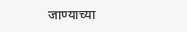जाण्याच्या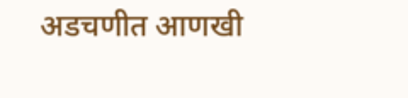अडचणीत आणखी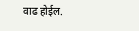वाढ होईल.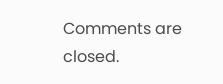Comments are closed.